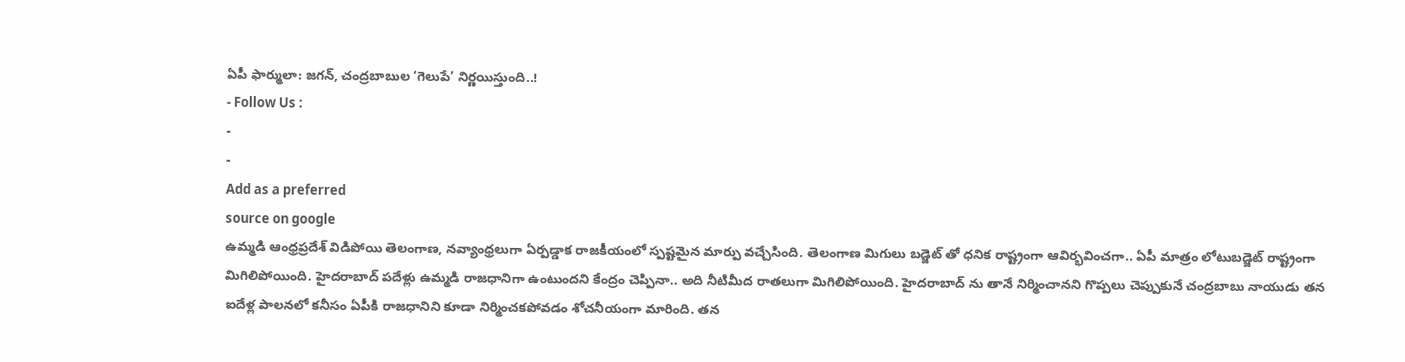ఏపీ ఫార్ములా: జగన్, చంద్రబాబుల ‘గెలుపే’ నిర్ణయిస్తుంది..!
- Follow Us :
-
-
Add as a preferred
source on google
ఉమ్మడి ఆంధ్రప్రదేశ్ విడిపోయి తెలంగాణ, నవ్యాంధ్రలుగా ఏర్పడ్డాక రాజకీయంలో స్పష్టమైన మార్పు వచ్చేసింది. తెలంగాణ మిగులు బడ్జెట్ తో ధనిక రాష్ట్రంగా ఆవిర్భవించగా.. ఏపీ మాత్రం లోటుబడ్జెట్ రాష్ట్రంగా మిగిలిపోయింది. హైదరాబాద్ పదేళ్లు ఉమ్మడి రాజధానిగా ఉంటుందని కేంద్రం చెప్పినా.. అది నీటిమీద రాతలుగా మిగిలిపోయింది. హైదరాబాద్ ను తానే నిర్మించానని గొప్పలు చెప్పుకునే చంద్రబాబు నాయుడు తన ఐదేళ్ల పాలనలో కనీసం ఏపీకి రాజధానిని కూడా నిర్మించకపోవడం శోచనీయంగా మారింది. తన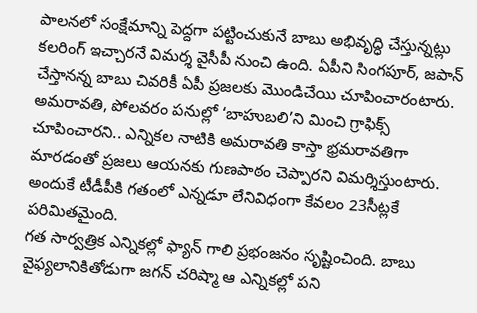పాలనలో సంక్షేమాన్ని పెద్దగా పట్టించుకునే బాబు అభివృద్ధి చేస్తున్నట్లు కలరింగ్ ఇచ్చారనే విమర్శ వైసీపీ నుంచి ఉంది. ఏపీని సింగపూర్, జపాన్ చేస్తానన్న బాబు చివరికీ ఏపీ ప్రజలకు మొండిచేయి చూపించారంటారు. అమరావతి, పోలవరం పనుల్లో ‘బాహుబలి’ని మించి గ్రాఫిక్స్ చూపించారని.. ఎన్నికల నాటికి అమరావతి కాస్తా భ్రమరావతిగా మారడంతో ప్రజలు ఆయనకు గుణపాఠం చెప్పారని విమర్శిస్తుంటారు. అందుకే టీడీపీకి గతంలో ఎన్నడూ లేనివిధంగా కేవలం 23సీట్లకే పరిమితమైంది.
గత సార్వత్రిక ఎన్నికల్లో ఫ్యాన్ గాలి ప్రభంజనం సృష్టించింది. బాబు వైఫ్యలానికితోడుగా జగన్ చరిష్మా ఆ ఎన్నికల్లో పని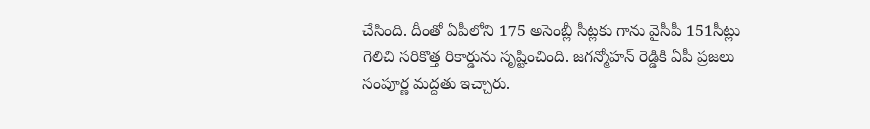చేసింది. దీంతో ఏపీలోని 175 అసెంబ్లీ సీట్లకు గాను వైసీపీ 151సీట్లు గెలిచి సరికొత్త రికార్డును సృష్టించింది. జగన్మోహన్ రెడ్డికి ఏపీ ప్రజలు సంపూర్ణ మద్దతు ఇచ్చారు.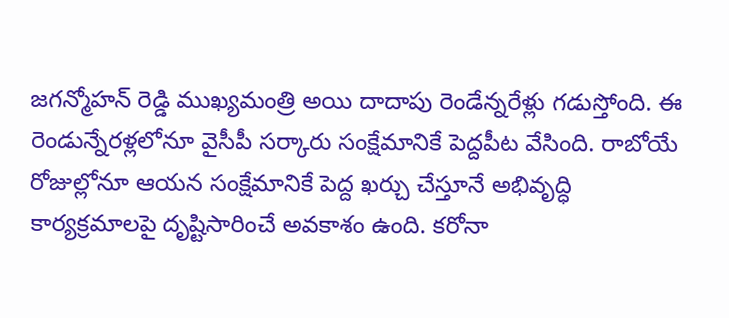జగన్మోహన్ రెడ్డి ముఖ్యమంత్రి అయి దాదాపు రెండేన్నరేళ్లు గడుస్తోంది. ఈ రెండున్నేరళ్లలోనూ వైసీపీ సర్కారు సంక్షేమానికే పెద్దపీట వేసింది. రాబోయే రోజుల్లోనూ ఆయన సంక్షేమానికే పెద్ద ఖర్చు చేస్తూనే అభివృద్ధి కార్యక్రమాలపై దృష్టిసారించే అవకాశం ఉంది. కరోనా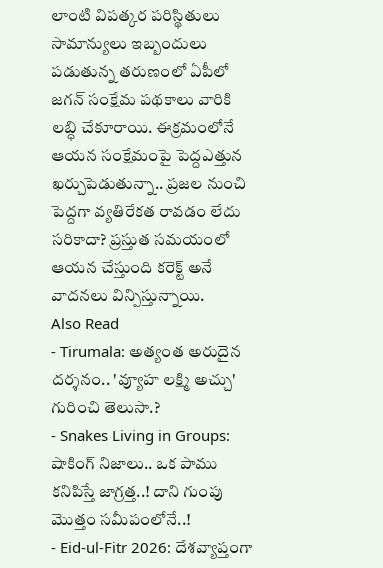లాంటి విపత్కర పరిస్థితులు సామాన్యులు ఇబ్బందులు పడుతున్న తరుణంలో ఏపీలో జగన్ సంక్షేమ పథకాలు వారికి లబ్ధి చేకూరాయి. ఈక్రమంలోనే ఆయన సంక్షేమంపై పెద్దఎత్తున ఖర్చుపెడుతున్నా.. ప్రజల నుంచి పెద్దగా వ్యతిరేకత రావడం లేదు సరికాదా? ప్రస్తుత సమయంలో ఆయన చేస్తుంది కరెక్ట్ అనే వాదనలు విన్పిస్తున్నాయి.
Also Read
- Tirumala: అత్యంత అరుదైన దర్శనం.. 'వ్యూహ లక్ష్మి అచ్చు' గురించి తెలుసా.?
- Snakes Living in Groups: షాకింగ్ నిజాలు.. ఒక పాము కనిపిస్తే జాగ్రత్త..! దాని గుంపు మొత్తం సమీపంలోనే..!
- Eid-ul-Fitr 2026: దేశవ్యాప్తంగా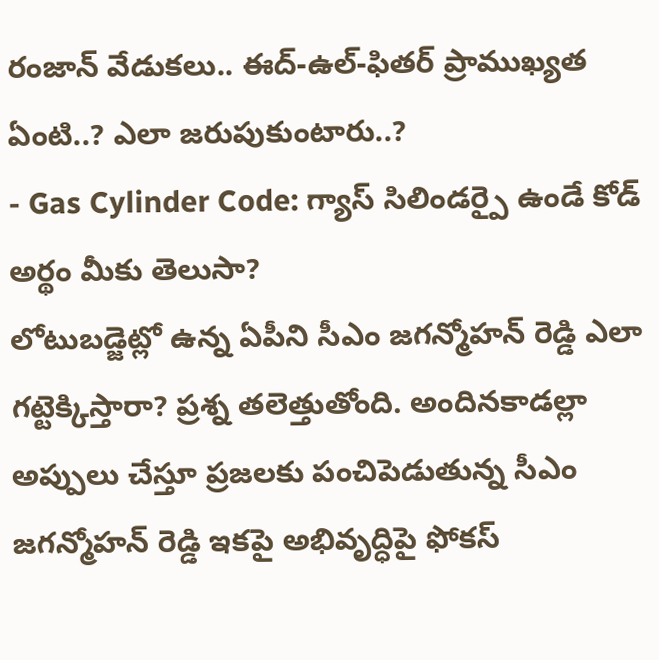రంజాన్ వేడుకలు.. ఈద్-ఉల్-ఫితర్ ప్రాముఖ్యత ఏంటి..? ఎలా జరుపుకుంటారు..?
- Gas Cylinder Code: గ్యాస్ సిలిండర్పై ఉండే కోడ్ అర్థం మీకు తెలుసా?
లోటుబడ్జెట్లో ఉన్న ఏపీని సీఎం జగన్మోహన్ రెడ్డి ఎలా గట్టెక్కిస్తారా? ప్రశ్న తలెత్తుతోంది. అందినకాడల్లా అప్పులు చేస్తూ ప్రజలకు పంచిపెడుతున్న సీఎం జగన్మోహన్ రెడ్డి ఇకపై అభివృద్ధిపై ఫోకస్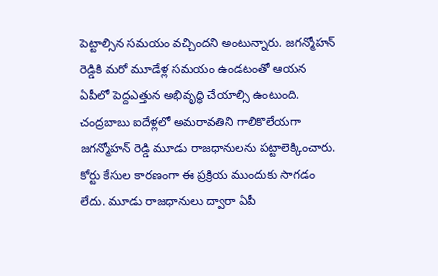పెట్టాల్సిన సమయం వచ్చిందని అంటున్నారు. జగన్మోహన్ రెడ్డికి మరో మూడేళ్ల సమయం ఉండటంతో ఆయన ఏపీలో పెద్దఎత్తున అభివృద్ధి చేయాల్సి ఉంటుంది. చంద్రబాబు ఐదేళ్లలో అమరావతిని గాలికొలేయగా జగన్మోహన్ రెడ్డి మూడు రాజధానులను పట్టాలెక్కించారు.
కోర్టు కేసుల కారణంగా ఈ ప్రక్రియ ముందుకు సాగడం లేదు. మూడు రాజధానులు ద్వారా ఏపీ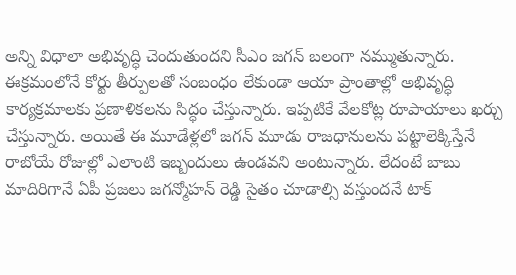అన్ని విధాలా అభివృద్ధి చెందుతుందని సీఎం జగన్ బలంగా నమ్ముతున్నారు. ఈక్రమంలోనే కోర్టు తీర్పులతో సంబంధం లేకుండా ఆయా ప్రాంతాల్లో అభివృద్ధి కార్యక్రమాలకు ప్రణాళికలను సిద్ధం చేస్తున్నారు. ఇప్పటికే వేలకోట్ల రూపాయాలు ఖర్చు చేస్తున్నారు. అయితే ఈ మూడేళ్లలో జగన్ మూడు రాజధానులను పట్టాలెక్కిస్తేనే రాబోయే రోజుల్లో ఎలాంటి ఇబ్బందులు ఉండవని అంటున్నారు. లేదంటే బాబు మాదిరిగానే ఏపీ ప్రజలు జగన్మోహన్ రెడ్డి సైతం చూడాల్సి వస్తుందనే టాక్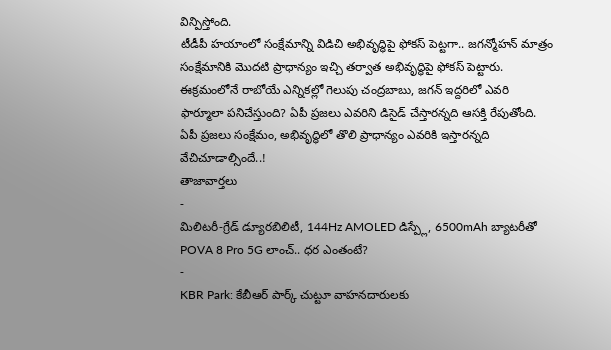విన్పిస్తోంది.
టీడీపీ హయాంలో సంక్షేమాన్ని విడిచి అభివృద్ధిపై ఫోకస్ పెట్టగా.. జగన్మోహన్ మాత్రం సంక్షేమానికి మొదటి ప్రాధాన్యం ఇచ్చి తర్వాత అభివృద్ధిపై ఫోకస్ పెట్టారు. ఈక్రమంలోనే రాబోయే ఎన్నికల్లో గెలుపు చంద్రబాబు, జగన్ ఇద్దరిలో ఎవరి ఫార్మూలా పనిచేస్తుంది? ఏపీ ప్రజలు ఎవరిని డిసైడ్ చేస్తారన్నది ఆసక్తి రేపుతోంది. ఏపీ ప్రజలు సంక్షేమం, అభివృద్ధిలో తొలి ప్రాధాన్యం ఎవరికి ఇస్తారన్నది వేచిచూడాల్సిందే..!
తాజావార్తలు
-
మిలిటరీ-గ్రేడ్ డ్యూరబిలిటీ, 144Hz AMOLED డిస్ప్లే, 6500mAh బ్యాటరీతో POVA 8 Pro 5G లాంచ్.. ధర ఎంతంటే?
-
KBR Park: కేబీఆర్ పార్క్ చుట్టూ వాహనదారులకు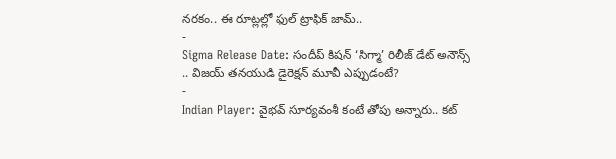నరకం.. ఈ రూట్లల్లో ఫుల్ ట్రాఫిక్ జామ్..
-
Sigma Release Date: సందీప్ కిషన్ ‘సిగ్మా’ రిలీజ్ డేట్ అనౌన్స్ .. విజయ్ తనయుడి డైరెక్షన్ మూవీ ఎప్పుడంటే?
-
Indian Player: వైభవ్ సూర్యవంశీ కంటే తోపు అన్నారు.. కట్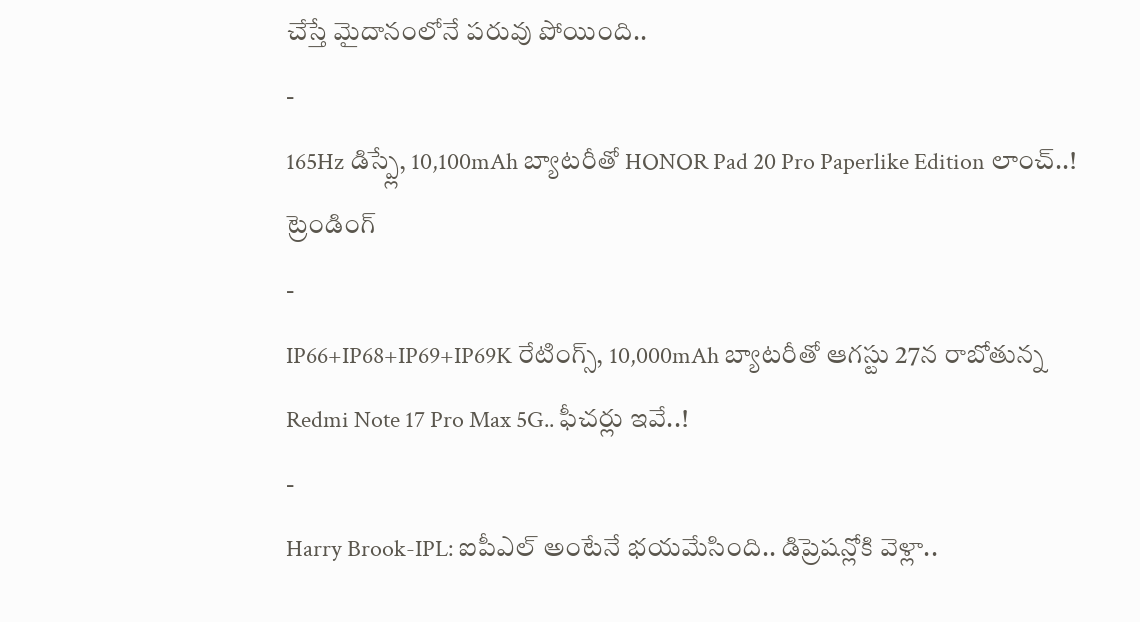చేస్తే మైదానంలోనే పరువు పోయింది..
-
165Hz డిస్ప్లే, 10,100mAh బ్యాటరీతో HONOR Pad 20 Pro Paperlike Edition లాంచ్..!
ట్రెండింగ్
-
IP66+IP68+IP69+IP69K రేటింగ్స్, 10,000mAh బ్యాటరీతో ఆగస్టు 27న రాబోతున్న Redmi Note 17 Pro Max 5G.. ఫీచర్లు ఇవే..!
-
Harry Brook-IPL: ఐపీఎల్ అంటేనే భయమేసింది.. డిప్రెషన్లోకి వెళ్లా..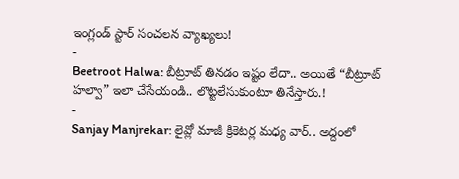ఇంగ్లండ్ స్టార్ సంచలన వ్యాఖ్యలు!
-
Beetroot Halwa: బీట్రూట్ తినడం ఇష్టం లేదా.. అయితే “బీట్రూట్ హల్వా” ఇలా చేసేయండి.. లొట్టలేసుకుంటూ తినేస్తారు.!
-
Sanjay Manjrekar: లైవ్లో మాజీ క్రికెటర్ల మధ్య వార్.. అద్దంలో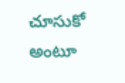చూసుకో అంటూ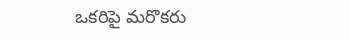ఒకరిపై మరొకరు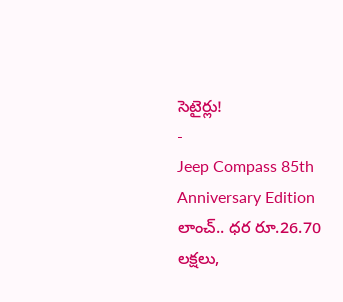సెటైర్లు!
-
Jeep Compass 85th Anniversary Edition లాంచ్.. ధర రూ.26.70 లక్షలు,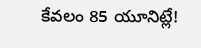కేవలం 85 యూనిట్లే!